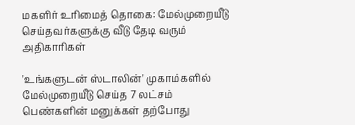மகளிர் உரிமைத் தொகை: மேல்முறையீடு செய்தவர்களுக்கு வீடு தேடி வரும் அதிகாரிகள்

'உங்களுடன் ஸ்டாலின்' முகாம்களில் மேல்முறையீடு செய்த 7 லட்சம் பெண்களின் மனுக்கள் தற்போது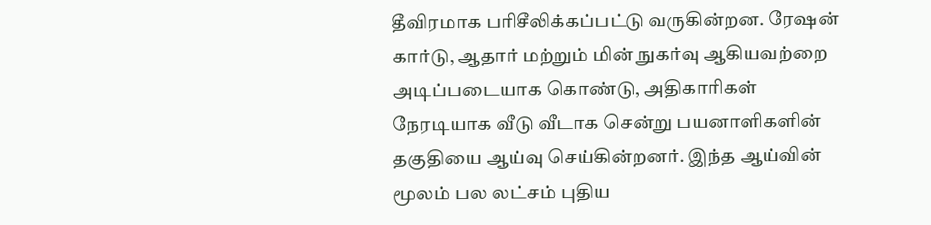தீவிரமாக பரிசீலிக்கப்பட்டு வருகின்றன. ரேஷன் கார்டு, ஆதார் மற்றும் மின் நுகர்வு ஆகியவற்றை அடிப்படையாக கொண்டு, அதிகாரிகள் நேரடியாக வீடு வீடாக சென்று பயனாளிகளின் தகுதியை ஆய்வு செய்கின்றனர். இந்த ஆய்வின் மூலம் பல லட்சம் புதிய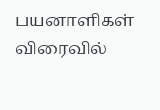பயனாளிகள் விரைவில்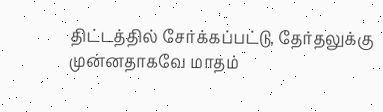திட்டத்தில் சேர்க்கப்பட்டு, தேர்தலுக்கு முன்னதாகவே மாதம்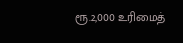ரூ.2,000 உரிமைத்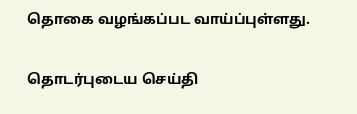தொகை வழங்கப்பட வாய்ப்புள்ளது.

தொடர்புடைய செய்தி